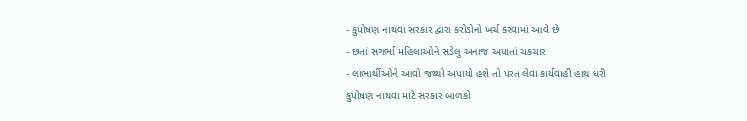- કુપોષણ નાથવા સરકાર દ્વારા કરોડોનો ખર્ચ કરવામાં આવે છે
- છતાં સગર્ભા મહિલાઓને સડેલુ અનાજ અપાતાં ચકચાર
- લાભાર્થીઓને આવો જથ્થો અપાયો હશે તો પરત લેવા કાર્યવાહી હાથ ધરી
કુપોષણ નાથવા માટે સરકાર બાળકો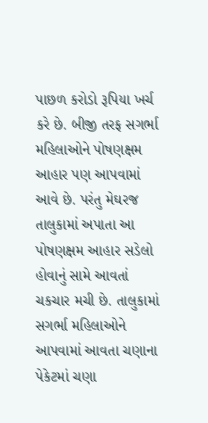પાછળ કરોડો રૂપિયા ખર્ચ કરે છે. બીજી તરફ સગર્ભા મહિલાઓને પોષણક્ષમ આહાર પણ આપવામાં આવે છે. પરંતુ મેઘરજ તાલુકામાં અપાતા આ પોષણક્ષમ આહાર સડેલો હોવાનું સામે આવતાં ચકચાર મચી છે. તાલુકામાં સગર્ભા મહિલાઓને આપવામાં આવતા ચણાના પેકેટમાં ચણા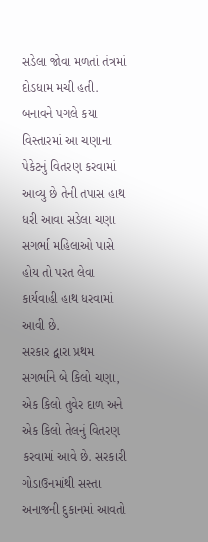સડેલા જોવા મળતાં તંત્રમાં દોડધામ મચી હતી. બનાવને પગલે કયા વિસ્તારમાં આ ચણાના પેકેટનું વિતરણ કરવામાં આવ્યુ છે તેની તપાસ હાથ ધરી આવા સડેલા ચણા સગર્ભા મહિલાઓ પાસે હોય તો પરત લેવા કાર્યવાહી હાથ ધરવામાં આવી છે.
સરકાર દ્વારા પ્રથમ સગર્ભાને બે કિલો ચણા, એક કિલો તુવેર દાળ અને એક કિલો તેલનું વિતરણ કરવામાં આવે છે. સરકારી ગોડાઉનમાંથી સસ્તા અનાજની દુકાનમાં આવતો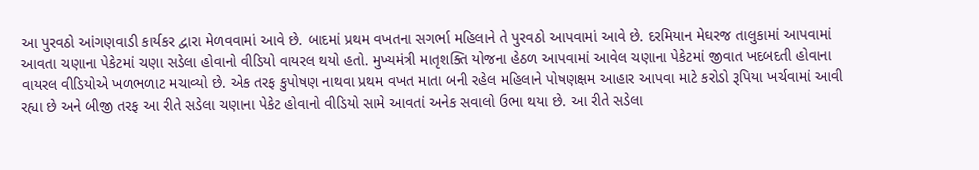આ પુરવઠો આંગણવાડી કાર્યકર દ્વારા મેળવવામાં આવે છે. બાદમાં પ્રથમ વખતના સગર્ભા મહિલાને તે પુરવઠો આપવામાં આવે છે. દરમિયાન મેઘરજ તાલુકામાં આપવામાં આવતા ચણાના પેકેટમાં ચણા સડેલા હોવાનો વીડિયો વાયરલ થયો હતો. મુખ્યમંત્રી માતૃશક્તિ યોજના હેઠળ આપવામાં આવેલ ચણાના પેકેટમાં જીવાત ખદબદતી હોવાના વાયરલ વીડિયોએ ખળભળાટ મચાવ્યો છે. એક તરફ કુપોષણ નાથવા પ્રથમ વખત માતા બની રહેલ મહિલાને પોષણક્ષમ આહાર આપવા માટે કરોડો રૂપિયા ખર્ચવામાં આવી રહ્યા છે અને બીજી તરફ આ રીતે સડેલા ચણાના પેકેટ હોવાનો વીડિયો સામે આવતાં અનેક સવાલો ઉભા થયા છે. આ રીતે સડેલા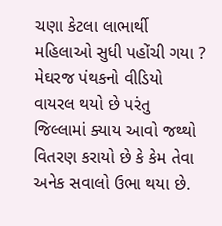ચણા કેટલા લાભાર્થી મહિલાઓ સુધી પહોંચી ગયા ? મેઘરજ પંથકનો વીડિયો વાયરલ થયો છે પરંતુ જિલ્લામાં ક્યાય આવો જથ્થો વિતરણ કરાયો છે કે કેમ તેવા અનેક સવાલો ઉભા થયા છે.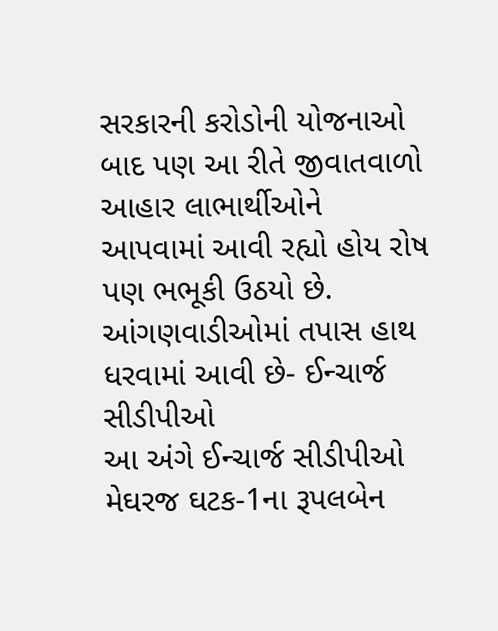સરકારની કરોડોની યોજનાઓ બાદ પણ આ રીતે જીવાતવાળો આહાર લાભાર્થીઓને આપવામાં આવી રહ્યો હોય રોષ પણ ભભૂકી ઉઠયો છે.
આંગણવાડીઓમાં તપાસ હાથ ધરવામાં આવી છે- ઈન્ચાર્જ સીડીપીઓ
આ અંગે ઈન્ચાર્જ સીડીપીઓ મેઘરજ ઘટક-1ના રૂપલબેન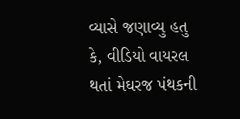વ્યાસે જણાવ્યુ હતુ કે, વીડિયો વાયરલ થતાં મેઘરજ પંથકની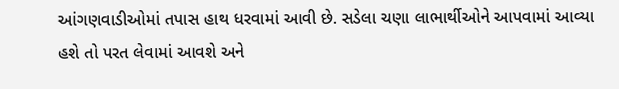આંગણવાડીઓમાં તપાસ હાથ ધરવામાં આવી છે. સડેલા ચણા લાભાર્થીઓને આપવામાં આવ્યા હશે તો પરત લેવામાં આવશે અને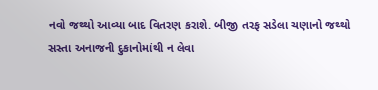નવો જથ્થો આવ્યા બાદ વિતરણ કરાશે. બીજી તરફ સડેલા ચણાનો જથ્થો સસ્તા અનાજની દુકાનોમાંથી ન લેવા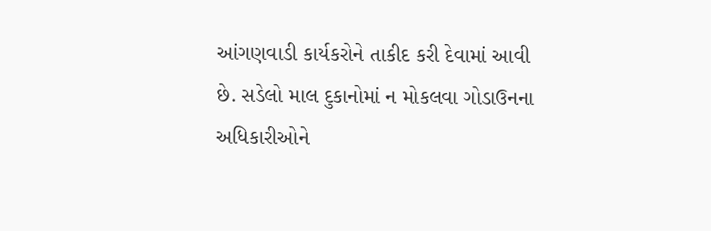આંગણવાડી કાર્યકરોને તાકીદ કરી દેવામાં આવી છે. સડેલો માલ દુકાનોમાં ન મોકલવા ગોડાઉનના અધિકારીઓને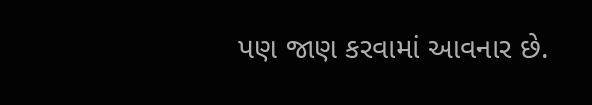પણ જાણ કરવામાં આવનાર છે.